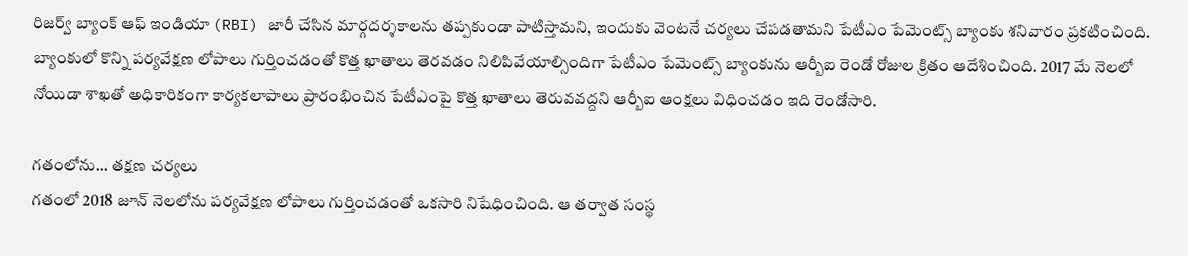రిజర్వ్ బ్యాంక్ ఆఫ్ ఇండియా (RBI) జారీ చేసిన మార్గదర్శకాలను తప్పకుండా పాటిస్తామని, ఇందుకు వెంటనే చర్యలు చేపడతామని పేటీఎం పేమెంట్స్ బ్యాంకు శనివారం ప్రకటించింది. బ్యాంకులో కొన్ని పర్యవేక్షణ లోపాలు గుర్తించడంతో కొత్త ఖాతాలు తెరవడం నిలిపివేయాల్సిందిగా పేటీఎం పేమెంట్స్ బ్యాంకును ఆర్బీఐ రెండో రోజుల క్రితం ఆదేశించింది. 2017 మే నెలలో నోయిడా శాఖతో అధికారికంగా కార్యకలాపాలు ప్రారంభించిన పేటీఎంపై కొత్త ఖాతాలు తెరువవద్దని ఆర్బీఐ ఆంక్షలు విధించడం ఇది రెండోసారి.

గతంలోను... తక్షణ చర్యలు
గతంలో 2018 జూన్ నెలలోను పర్యవేక్షణ లోపాలు గుర్తించడంతో ఒకసారి నిషేధించింది. ఆ తర్వాత సంస్థ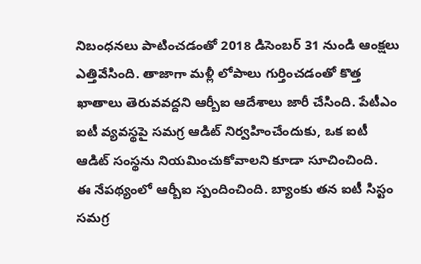నిబంధనలు పాటించడంతో 2018 డిసెంబర్ 31 నుండి ఆంక్షలు ఎత్తివేసింది. తాజాగా మళ్లీ లోపాలు గుర్తించడంతో కొత్త ఖాతాలు తెరువవద్దని ఆర్బీఐ ఆదేశాలు జారీ చేసింది. పేటీఎం ఐటీ వ్యవస్థపై సమగ్ర ఆడిట్ నిర్వహించేందుకు, ఒక ఐటీ ఆడిట్ సంస్థను నియమించుకోవాలని కూడా సూచించింది.
ఈ నేపథ్యంలో ఆర్బీఐ స్పందించింది. బ్యాంకు తన ఐటీ సిస్టం సమగ్ర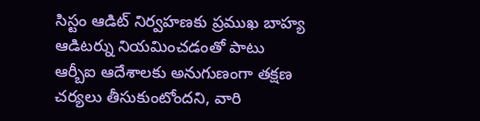సిస్టం ఆడిట్ నిర్వహణకు ప్రముఖ బాహ్య ఆడిటర్ను నియమించడంతో పాటు ఆర్బీఐ ఆదేశాలకు అనుగుణంగా తక్షణ చర్యలు తీసుకుంటోందని, వారి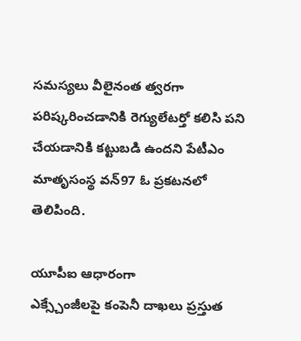సమస్యలు వీలైనంత త్వరగా పరిష్కరించడానికి రెగ్యులేటర్తో కలిసి పని చేయడానికి కట్టుబడి ఉందని పేటీఎం మాతృసంస్థ వన్97 ఓ ప్రకటనలో తెలిపింది.

యూపీఐ ఆధారంగా
ఎక్స్చేంజీలపై కంపెనీ దాఖలు ప్రస్తుత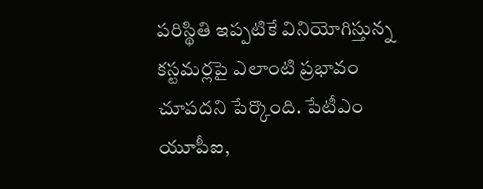పరిస్థితి ఇప్పటికే వినియోగిస్తున్న కస్టమర్లపై ఎలాంటి ప్రభావం చూపదని పేర్కొంది. పేటీఎం యూపీఐ,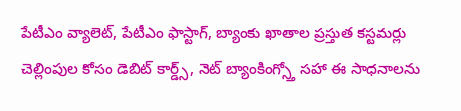పేటీఎం వ్యాలెట్, పేటీఎం ఫాస్టాగ్, బ్యాంకు ఖాతాల ప్రస్తుత కస్టమర్లు చెల్లింపుల కోసం డెబిట్ కార్డ్స్, నెట్ బ్యాంకింగ్స్తో సహా ఈ సాధనాలను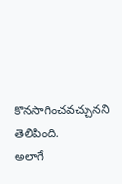కొనసాగించవచ్చునని తెలిపింది.
అలాగే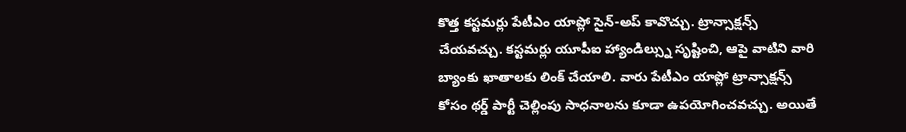కొత్త కస్టమర్లు పేటీఎం యాప్లో సైన్-అప్ కావొచ్చు. ట్రాన్సాక్షన్స్ చేయవచ్చు. కస్టమర్లు యూపీఐ హ్యాండిల్స్ను సృష్టించి, ఆపై వాటిని వారి బ్యాంకు ఖాతాలకు లింక్ చేయాలి. వారు పేటీఎం యాప్లో ట్రాన్సాక్షన్స్ కోసం థర్డ్ పార్టీ చెల్లింపు సాధనాలను కూడా ఉపయోగించవచ్చు. అయితే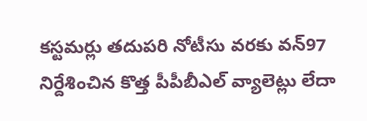కస్టమర్లు తదుపరి నోటీసు వరకు వన్97 నిర్దేశించిన కొత్త పీపీబీఎల్ వ్యాలెట్లు లేదా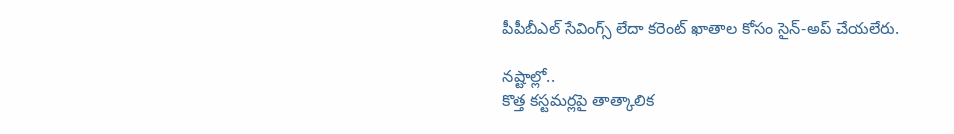పీపీబీఎల్ సేవింగ్స్ లేదా కరెంట్ ఖాతాల కోసం సైన్-అప్ చేయలేరు.

నష్టాల్లో..
కొత్త కస్టమర్లపై తాత్కాలిక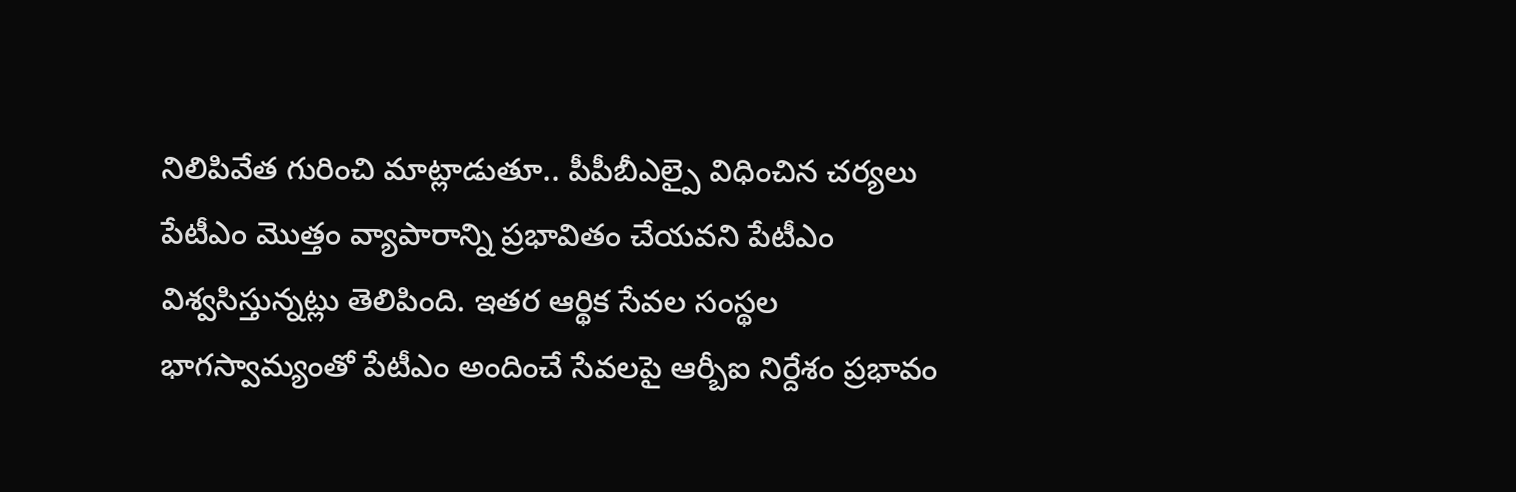నిలిపివేత గురించి మాట్లాడుతూ.. పీపీబీఎల్పై విధించిన చర్యలు పేటీఎం మొత్తం వ్యాపారాన్ని ప్రభావితం చేయవని పేటీఎం విశ్వసిస్తున్నట్లు తెలిపింది. ఇతర ఆర్థిక సేవల సంస్థల భాగస్వామ్యంతో పేటీఎం అందించే సేవలపై ఆర్బీఐ నిర్దేశం ప్రభావం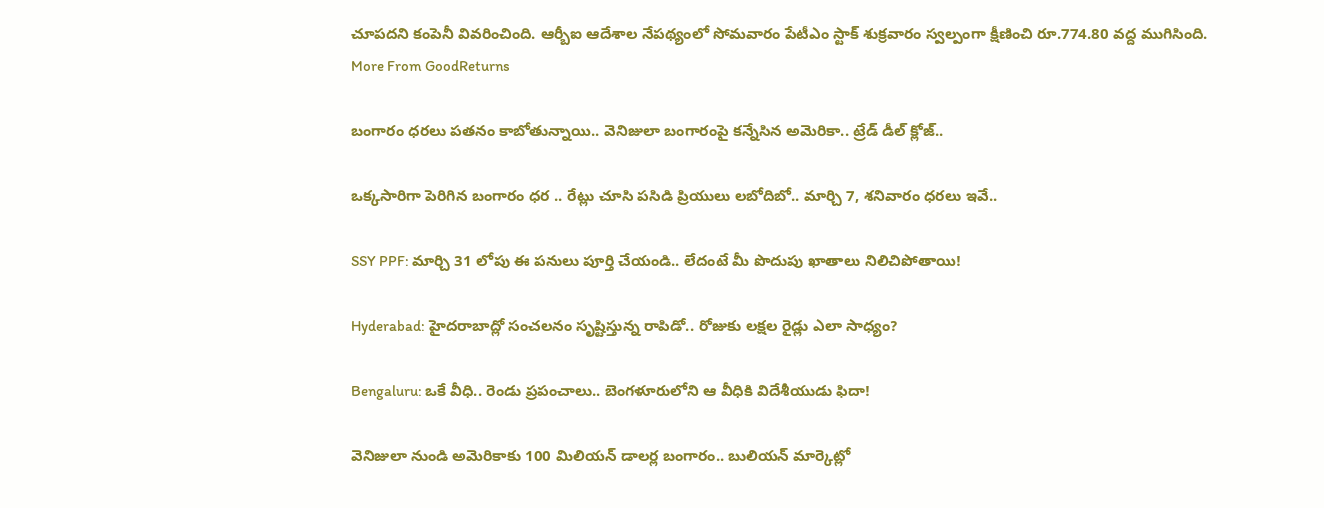చూపదని కంపెనీ వివరించింది. ఆర్బీఐ ఆదేశాల నేపథ్యంలో సోమవారం పేటీఎం స్టాక్ శుక్రవారం స్వల్పంగా క్షీణించి రూ.774.80 వద్ద ముగిసింది.
More From GoodReturns

బంగారం ధరలు పతనం కాబోతున్నాయి.. వెనిజులా బంగారంపై కన్నేసిన అమెరికా.. ట్రేడ్ డీల్ క్లోజ్..

ఒక్కసారిగా పెరిగిన బంగారం ధర .. రేట్లు చూసి పసిడి ప్రియులు లబోదిబో.. మార్చి 7, శనివారం ధరలు ఇవే..

SSY PPF: మార్చి 31 లోపు ఈ పనులు పూర్తి చేయండి.. లేదంటే మీ పొదుపు ఖాతాలు నిలిచిపోతాయి!

Hyderabad: హైదరాబాద్లో సంచలనం సృష్టిస్తున్న రాపిడో.. రోజుకు లక్షల రైడ్లు ఎలా సాధ్యం?

Bengaluru: ఒకే వీధి.. రెండు ప్రపంచాలు.. బెంగళూరులోని ఆ వీధికి విదేశీయుడు ఫిదా!

వెనిజులా నుండి అమెరికాకు 100 మిలియన్ డాలర్ల బంగారం.. బులియన్ మార్కెట్లో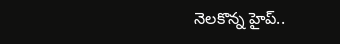నెలకొన్న హైప్..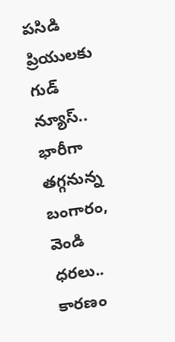పసిడి ప్రియులకు గుడ్ న్యూస్.. భారీగా తగ్గనున్న బంగారం, వెండి ధరలు.. కారణం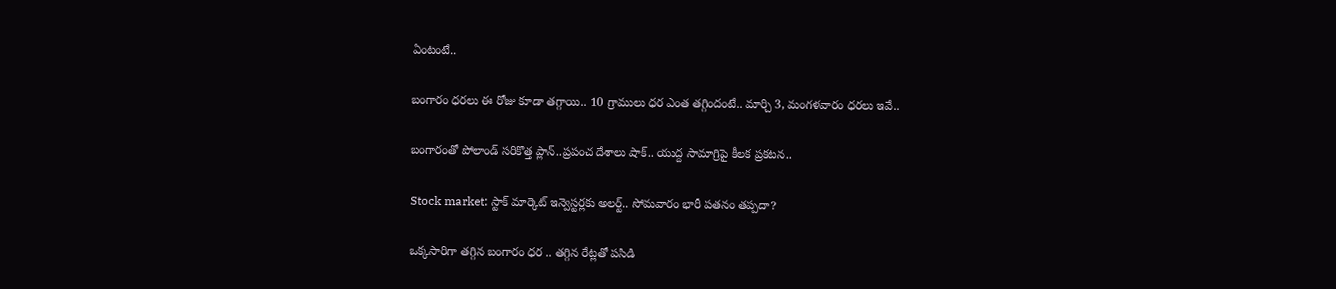ఏంటంటే..

బంగారం ధరలు ఈ రోజు కూడా తగ్గాయి.. 10 గ్రాములు ధర ఎంత తగ్గిందంటే.. మార్చి 3, మంగళవారం ధరలు ఇవే..

బంగారంతో పోలాండ్ సరికొత్త ప్లాన్..ప్రపంచ దేశాలు షాక్.. యుద్ద సామాగ్రిపై కీలక ప్రకటన..

Stock market: స్టాక్ మార్కెట్ ఇన్వెస్టర్లకు అలర్ట్.. సోమవారం భారీ పతనం తప్పదా?

ఒక్కసారిగా తగ్గిన బంగారం ధర .. తగ్గిన రేట్లతో పసిడి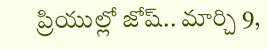ప్రియుల్లో జోష్.. మార్చి 9,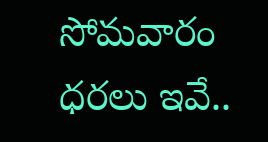సోమవారం ధరలు ఇవే..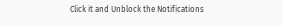Click it and Unblock the Notifications